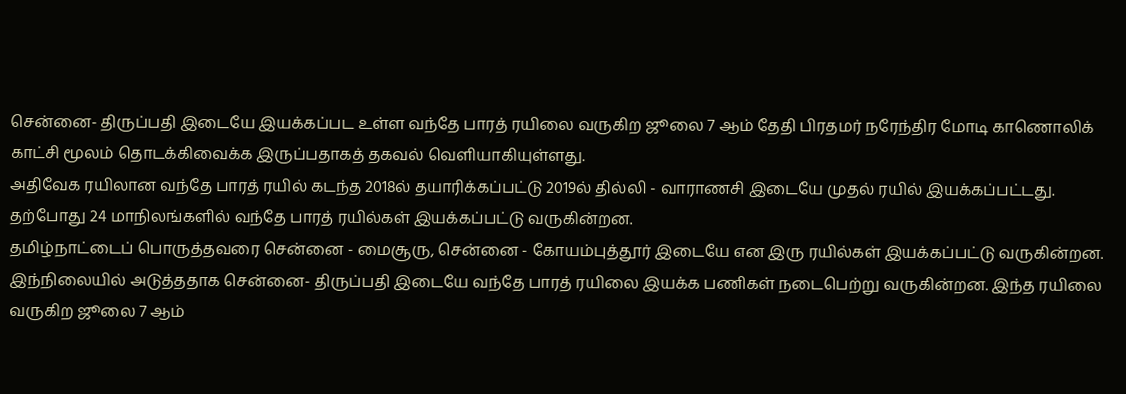சென்னை- திருப்பதி இடையே இயக்கப்பட உள்ள வந்தே பாரத் ரயிலை வருகிற ஜூலை 7 ஆம் தேதி பிரதமர் நரேந்திர மோடி காணொலிக் காட்சி மூலம் தொடக்கிவைக்க இருப்பதாகத் தகவல் வெளியாகியுள்ளது.
அதிவேக ரயிலான வந்தே பாரத் ரயில் கடந்த 2018ல் தயாரிக்கப்பட்டு 2019ல் தில்லி - வாராணசி இடையே முதல் ரயில் இயக்கப்பட்டது. தற்போது 24 மாநிலங்களில் வந்தே பாரத் ரயில்கள் இயக்கப்பட்டு வருகின்றன.
தமிழ்நாட்டைப் பொருத்தவரை சென்னை - மைசூரு, சென்னை - கோயம்புத்தூர் இடையே என இரு ரயில்கள் இயக்கப்பட்டு வருகின்றன.
இந்நிலையில் அடுத்ததாக சென்னை- திருப்பதி இடையே வந்தே பாரத் ரயிலை இயக்க பணிகள் நடைபெற்று வருகின்றன. இந்த ரயிலை வருகிற ஜூலை 7 ஆம்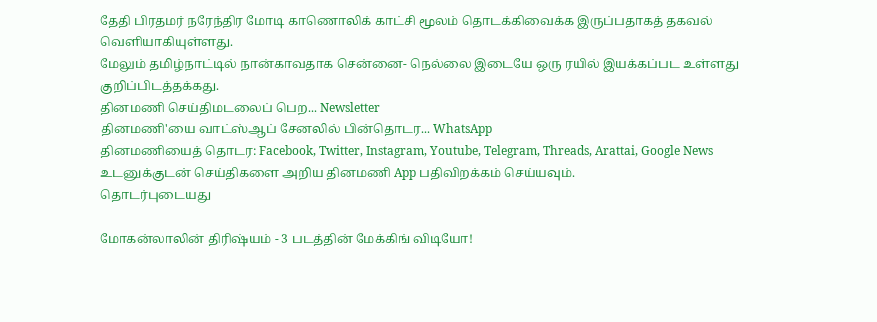தேதி பிரதமர் நரேந்திர மோடி காணொலிக் காட்சி மூலம் தொடக்கிவைக்க இருப்பதாகத் தகவல் வெளியாகியுள்ளது.
மேலும் தமிழ்நாட்டில் நான்காவதாக சென்னை- நெல்லை இடையே ஒரு ரயில் இயக்கப்பட உள்ளது குறிப்பிடத்தக்கது.
தினமணி செய்திமடலைப் பெற... Newsletter
தினமணி'யை வாட்ஸ்ஆப் சேனலில் பின்தொடர... WhatsApp
தினமணியைத் தொடர: Facebook, Twitter, Instagram, Youtube, Telegram, Threads, Arattai, Google News
உடனுக்குடன் செய்திகளை அறிய தினமணி App பதிவிறக்கம் செய்யவும்.
தொடர்புடையது

மோகன்லாலின் திரிஷ்யம் - 3 படத்தின் மேக்கிங் விடியோ!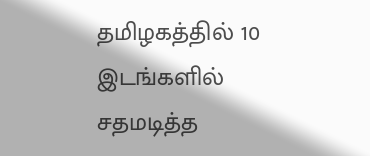தமிழகத்தில் 10 இடங்களில் சதமடித்த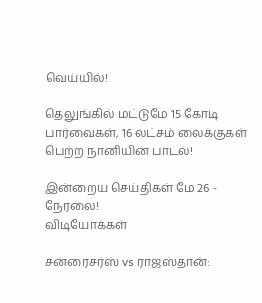வெய்யில்!

தெலுங்கில் மட்டுமே 15 கோடி பார்வைகள், 16 லட்சம் லைக்குகள் பெற்ற நானியின் பாடல்!

இன்றைய செய்திகள் மே 26 - நேரலை!
விடியோக்கள்

சன்ரைசர்ஸ் vs ராஜஸ்தான்: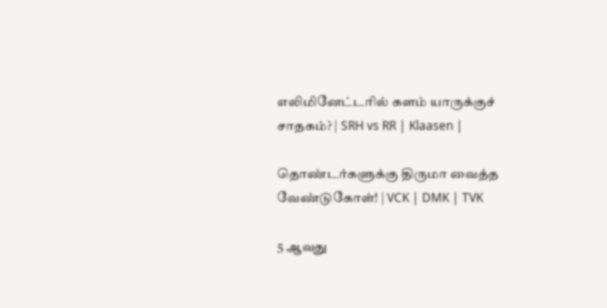எலிமினேட்டரில் களம் யாருக்குச் சாதகம்? | SRH vs RR | Klaasen |

தொண்டர்களுக்கு திருமா வைத்த வேண்டுகோள்! | VCK | DMK | TVK

5 ஆவது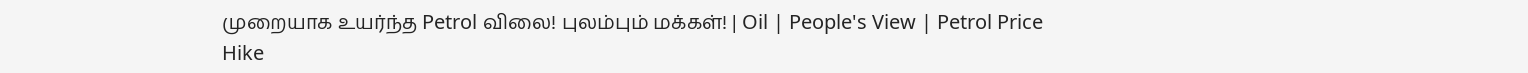முறையாக உயர்ந்த Petrol விலை! புலம்பும் மக்கள்! | Oil | People's View | Petrol Price Hike